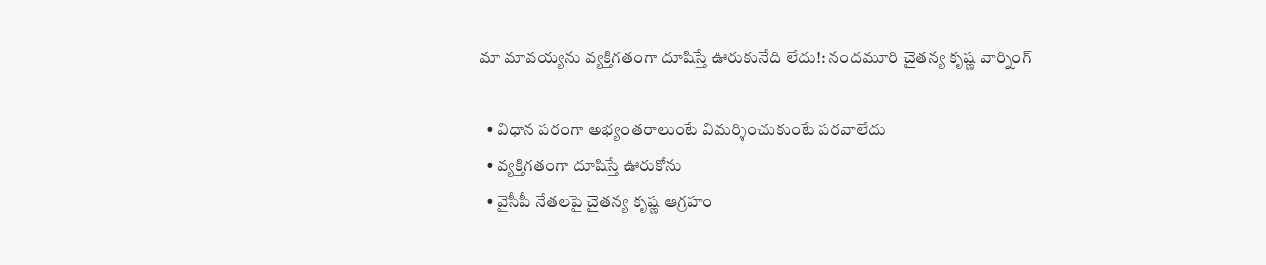మా మావయ్యను వ్యక్తిగతంగా దూషిస్తే ఊరుకునేది లేదు!: నందమూరి చైతన్య కృష్ణ వార్నింగ్

  • విధాన పరంగా అభ్యంతరాలుంటే విమర్శించుకుంటే పరవాలేదు
  • వ్యక్తిగతంగా దూషిస్తే ఊరుకోను
  • వైసీపీ నేతలపై చైతన్య కృష్ణ ఆగ్రహం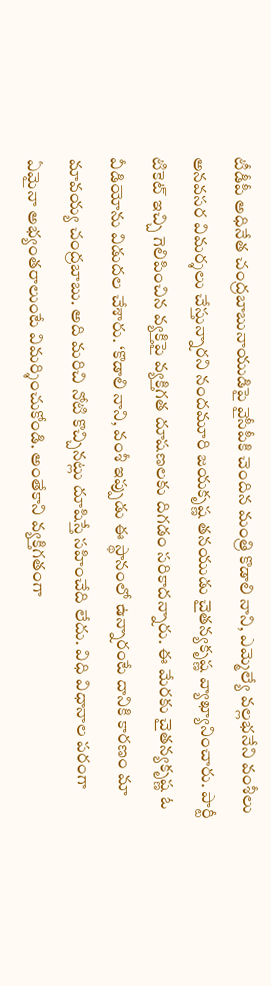టీడీపీ అధినేత చంద్రబాబునాయుడిపై వైసీపీకి చెందిన మంత్రి కొడాలి నాని, ఎమ్మెల్యే వల్లభనేని వంశీలు అనవసర విమర్శలు చేస్తున్నారని నందమూరి జయకృష్ణ తనయుడు చైతన్యకృష్ణ వ్యాఖ్యానించారు. పార్టీ టికెట్ ఇచ్చి గెలిపించిన వ్యక్తిపై వ్యక్తిగత దూషణలకు దిగడం సరికాదన్నారు. ఈ మేరకు చైతన్యకృష్ణ ఓ వీడియోను విడుదల చేశారు. ‘కొడాలి నాని, వంశీ ఇప్పుడు ఈ స్థానంలో ఉన్నారంటే దానికి కారణం మా మావయ్య చంద్రబాబు. అది మరిచి నోటి కొచ్చినట్లు దూషిస్తే సహించేది లేదు. విధి విధానాల పరంగా ఏమైనా అభ్యంతరాలుంటే విమర్శించుకోండి. అంతేకాని వ్యక్తిగతంగా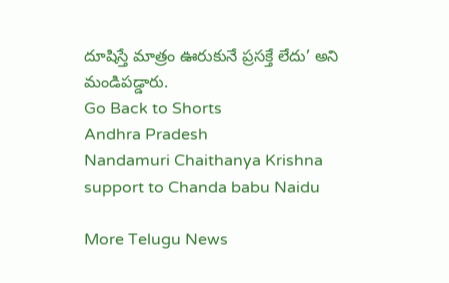దూషిస్తే మాత్రం ఊరుకునే ప్రసక్తే లేదు’ అని మండిపడ్డారు.
Go Back to Shorts
Andhra Pradesh
Nandamuri Chaithanya Krishna
support to Chanda babu Naidu

More Telugu News